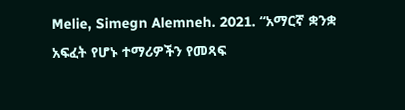Melie, Simegn Alemneh. 2021. “አማርኛ ቋንቋ አፍፈት የሆኑ ተማሪዎችን የመጻፍ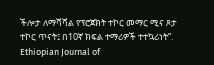ችሎታ ለማሻሻል የፕሮጀክት ተኮር መማር ሚና ጾታ ተኮር ጥናት፤ በ10ኛ ክፍል ተማሪዎች ተተኳሪነት”. Ethiopian Journal of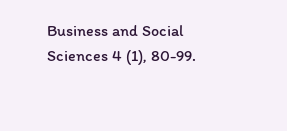Business and Social Sciences 4 (1), 80-99.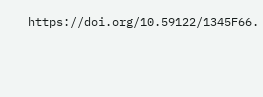https://doi.org/10.59122/1345F66.